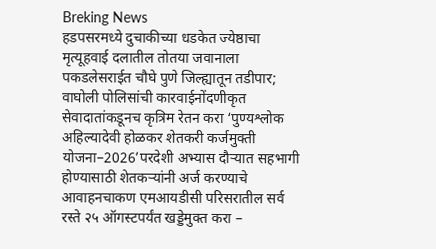Breking News
हडपसरमध्ये दुचाकीच्या धडकेत ज्येष्ठाचा मृत्यूहवाई दलातील तोतया जवानाला पकडलेसराईत चौघे पुणे जिल्ह्यातून तडीपार; वाघोली पोलिसांची कारवाईनोंदणीकृत सेवादातांकडूनच कृत्रिम रेतन करा ‘पुण्यश्लोक अहिल्यादेवी होळकर शेतकरी कर्जमुक्ती योजना–2026’परदेशी अभ्यास दौऱ्यात सहभागी होण्यासाठी शेतकऱ्यांनी अर्ज करण्याचे आवाहनचाकण एमआयडीसी परिसरातील सर्व रस्ते २५ ऑगस्टपर्यंत खड्डेमुक्त करा –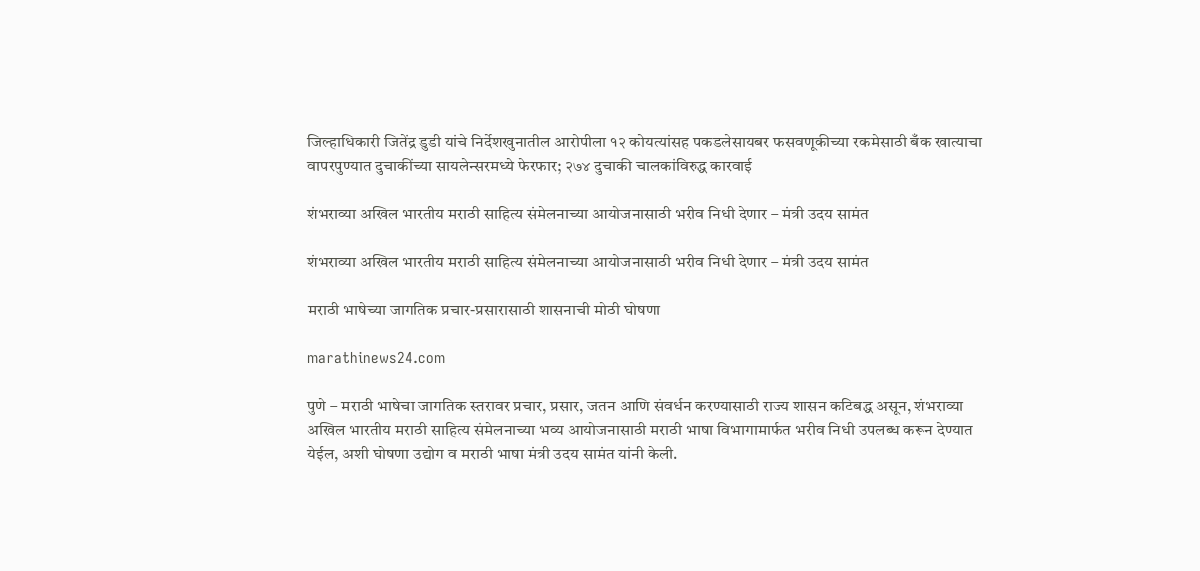जिल्हाधिकारी जितेंद्र डुडी यांचे निर्देशखुनातील आरोपीला १२ कोयत्यांसह पकडलेसायबर फसवणूकीच्या रकमेसाठी बँक खात्याचा वापरपुण्यात दुचाकींच्या सायलेन्सरमध्ये फेरफार; २७४ दुचाकी चालकांविरुद्ध कारवाई

शंभराव्या अखिल भारतीय मराठी साहित्य संमेलनाच्या आयोजनासाठी भरीव निधी देणार – मंत्री उदय सामंत

शंभराव्या अखिल भारतीय मराठी साहित्य संमेलनाच्या आयोजनासाठी भरीव निधी देणार – मंत्री उदय सामंत

मराठी भाषेच्या जागतिक प्रचार-प्रसारासाठी शासनाची मोठी घोषणा

marathinews24.com

पुणे – मराठी भाषेचा जागतिक स्तरावर प्रचार, प्रसार, जतन आणि संवर्धन करण्यासाठी राज्य शासन कटिबद्ध असून, शंभराव्या अखिल भारतीय मराठी साहित्य संमेलनाच्या भव्य आयोजनासाठी मराठी भाषा विभागामार्फत भरीव निधी उपलब्ध करून देण्यात येईल, अशी घोषणा उद्योग व मराठी भाषा मंत्री उदय सामंत यांनी केली.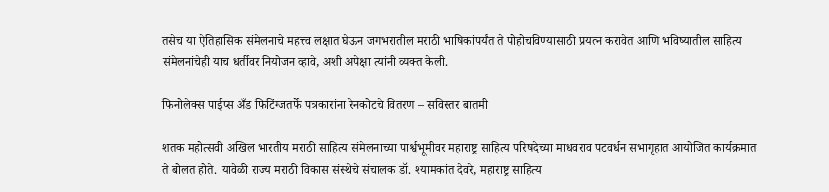तसेच या ऐतिहासिक संमेलनाचे महत्त्व लक्षात घेऊन जगभरातील मराठी भाषिकांपर्यंत ते पोहोचविण्यासाठी प्रयत्न करावेत आणि भविष्यातील साहित्य संमेलनांचेही याच धर्तीवर नियोजन व्हावे, अशी अपेक्षा त्यांनी व्यक्त केली.

फिनोलेक्स पाईप्स अँड फिटिंग्जतर्फे पत्रकारांना रेनकोटचे वितरण – सविस्तर बातमी

शतक महोत्सवी अखिल भारतीय मराठी साहित्य संमेलनाच्या पार्श्वभूमीवर महाराष्ट्र साहित्य परिषदेच्या माधवराव पटवर्धन सभागृहात आयोजित कार्यक्रमात ते बोलत होते. यावेळी राज्य मराठी विकास संस्थेचे संचालक डॉ. श्यामकांत देवरे, महाराष्ट्र साहित्य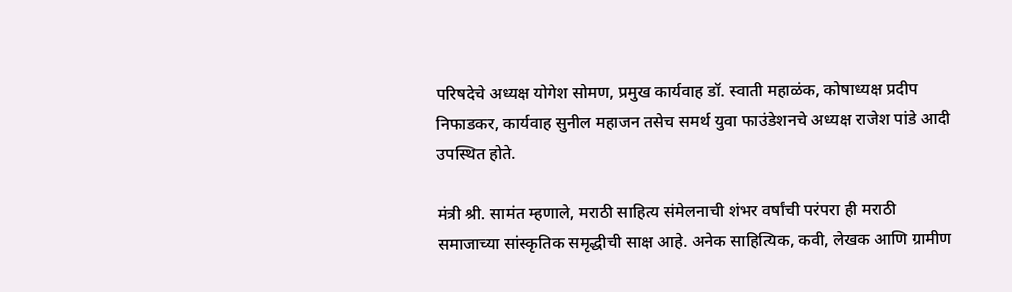परिषदेचे अध्यक्ष योगेश सोमण, प्रमुख कार्यवाह डॉ. स्वाती महाळंक, कोषाध्यक्ष प्रदीप निफाडकर, कार्यवाह सुनील महाजन तसेच समर्थ युवा फाउंडेशनचे अध्यक्ष राजेश पांडे आदी उपस्थित होते.

मंत्री श्री. सामंत म्हणाले, मराठी साहित्य संमेलनाची शंभर वर्षांची परंपरा ही मराठी समाजाच्या सांस्कृतिक समृद्धीची साक्ष आहे. अनेक साहित्यिक, कवी, लेखक आणि ग्रामीण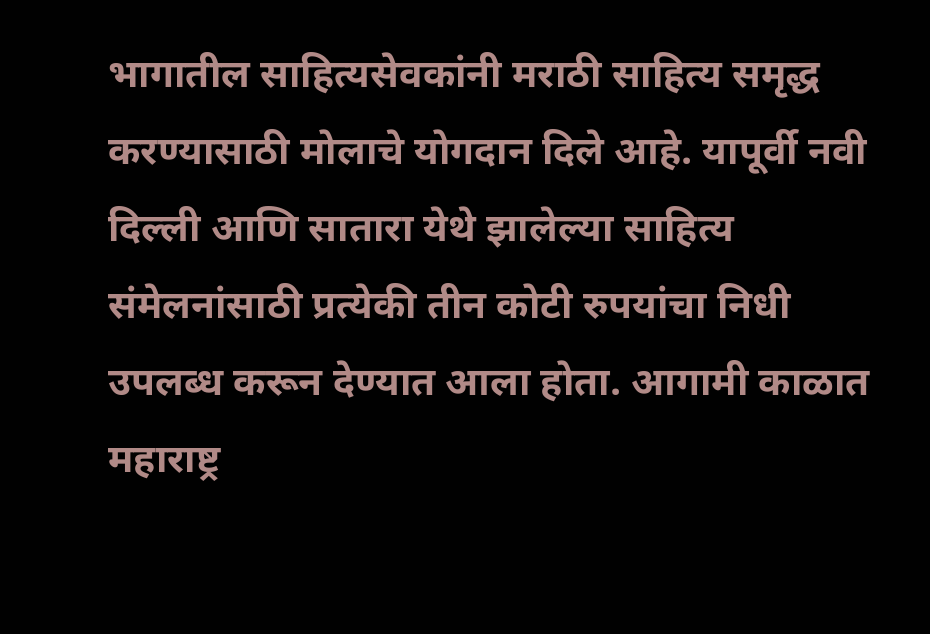भागातील साहित्यसेवकांनी मराठी साहित्य समृद्ध करण्यासाठी मोलाचे योगदान दिले आहे. यापूर्वी नवी दिल्ली आणि सातारा येथे झालेल्या साहित्य संमेलनांसाठी प्रत्येकी तीन कोटी रुपयांचा निधी उपलब्ध करून देण्यात आला होता. आगामी काळात महाराष्ट्र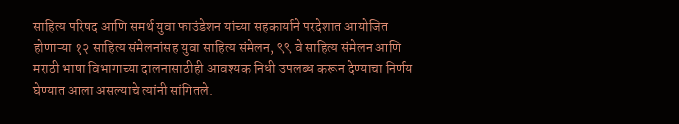साहित्य परिषद आणि समर्थ युवा फाउंडेशन यांच्या सहकार्याने परदेशात आयोजित होणाऱ्या १२ साहित्य संमेलनांसह युवा साहित्य संमेलन, ९९ वे साहित्य संमेलन आणि मराठी भाषा विभागाच्या दालनासाठीही आवश्यक निधी उपलब्ध करून देण्याचा निर्णय घेण्यात आला असल्याचे त्यांनी सांगितले.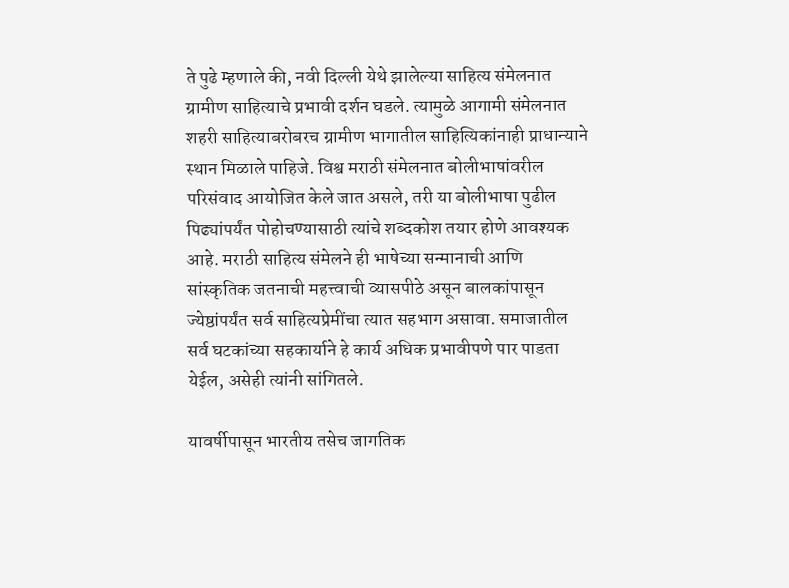ते पुढे म्हणाले की, नवी दिल्ली येथे झालेल्या साहित्य संमेलनात ग्रामीण साहित्याचे प्रभावी दर्शन घडले. त्यामुळे आगामी संमेलनात शहरी साहित्याबरोबरच ग्रामीण भागातील साहित्यिकांनाही प्राधान्याने स्थान मिळाले पाहिजे. विश्व मराठी संमेलनात बोलीभाषांवरील परिसंवाद आयोजित केले जात असले, तरी या बोलीभाषा पुढील पिढ्यांपर्यंत पोहोचण्यासाठी त्यांचे शब्दकोश तयार होणे आवश्यक आहे. मराठी साहित्य संमेलने ही भाषेच्या सन्मानाची आणि सांस्कृतिक जतनाची महत्त्वाची व्यासपीठे असून बालकांपासून ज्येष्ठांपर्यंत सर्व साहित्यप्रेमींचा त्यात सहभाग असावा. समाजातील सर्व घटकांच्या सहकार्याने हे कार्य अधिक प्रभावीपणे पार पाडता येईल, असेही त्यांनी सांगितले.

यावर्षीपासून भारतीय तसेच जागतिक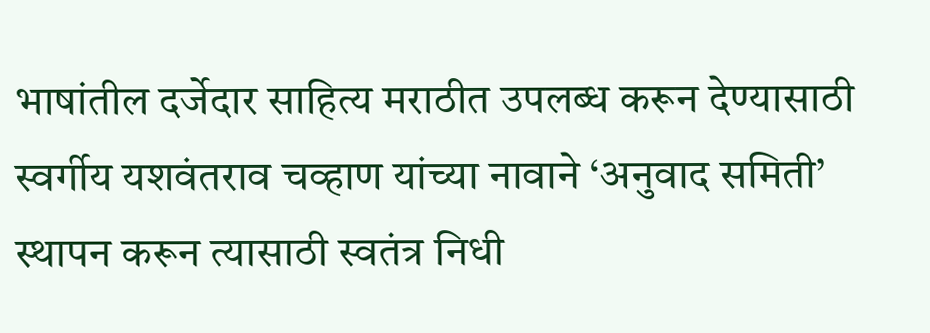भाषांतील दर्जेदार साहित्य मराठीत उपलब्ध करून देण्यासाठी स्वर्गीय यशवंतराव चव्हाण यांच्या नावाने ‘अनुवाद समिती’ स्थापन करून त्यासाठी स्वतंत्र निधी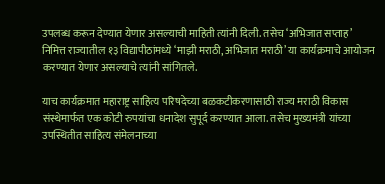उपलब्ध करून देण्यात येणार असल्याची माहिती त्यांनी दिली. तसेच ‘अभिजात सप्ताह’ निमित्त राज्यातील १३ विद्यापीठांमध्ये ‘माझी मराठी, अभिजात मराठी’ या कार्यक्रमाचे आयोजन करण्यात येणार असल्याचे त्यांनी सांगितले.

याच कार्यक्रमात महाराष्ट्र साहित्य परिषदेच्या बळकटीकरणासाठी राज्य मराठी विकास संस्थेमार्फत एक कोटी रुपयांचा धनादेश सुपूर्द करण्यात आला. तसेच मुख्यमंत्री यांच्या उपस्थितीत साहित्य संमेलनाच्या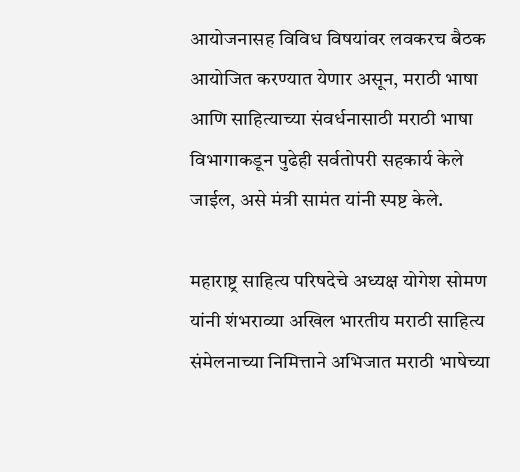आयोजनासह विविध विषयांवर लवकरच बैठक आयोजित करण्यात येणार असून, मराठी भाषा आणि साहित्याच्या संवर्धनासाठी मराठी भाषा विभागाकडून पुढेही सर्वतोपरी सहकार्य केले जाईल, असे मंत्री सामंत यांनी स्पष्ट केले.

महाराष्ट्र साहित्य परिषदेचे अध्यक्ष योगेश सोमण यांनी शंभराव्या अखिल भारतीय मराठी साहित्य संमेलनाच्या निमित्ताने अभिजात मराठी भाषेच्या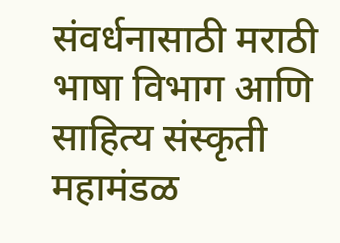संवर्धनासाठी मराठी भाषा विभाग आणि साहित्य संस्कृती महामंडळ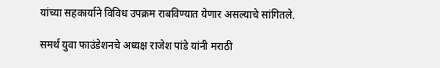यांच्या सहकार्याने विविध उपक्रम राबविण्यात येणार असल्याचे सांगितले.

समर्थ युवा फाउंडेशनचे अध्यक्ष राजेश पांडे यांनी मराठी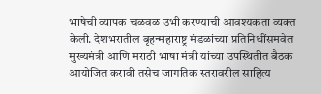भाषेची व्यापक चळवळ उभी करण्याची आवश्यकता व्यक्त केली. देशभरातील बृहन्महाराष्ट्र मंडळांच्या प्रतिनिधींसमवेत मुख्यमंत्री आणि मराठी भाषा मंत्री यांच्या उपस्थितीत बैठक आयोजित करावी तसेच जागतिक स्तरावरील साहित्य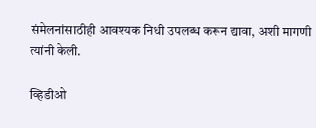संमेलनांसाठीही आवश्यक निधी उपलब्ध करून द्यावा, अशी मागणी त्यांनी केली.

व्हिडीओ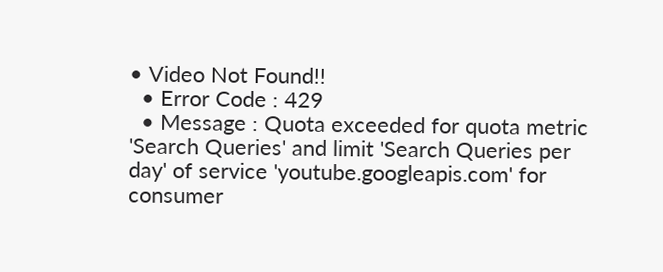• Video Not Found!!
  • Error Code : 429
  • Message : Quota exceeded for quota metric 'Search Queries' and limit 'Search Queries per day' of service 'youtube.googleapis.com' for consumer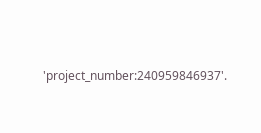'project_number:240959846937'.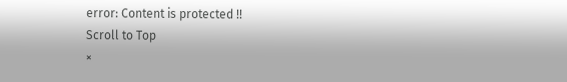error: Content is protected !!
Scroll to Top
×